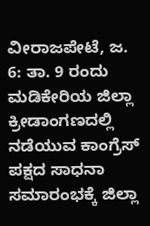ವೀರಾಜಪೇಟೆ, ಜ. 6: ತಾ. 9 ರಂದು ಮಡಿಕೇರಿಯ ಜಿಲ್ಲಾ ಕ್ರೀಡಾಂಗಣದಲ್ಲಿ ನಡೆಯುವ ಕಾಂಗ್ರೆಸ್ ಪಕ್ಷದ ಸಾಧನಾ ಸಮಾರಂಭಕ್ಕೆ ಜಿಲ್ಲಾ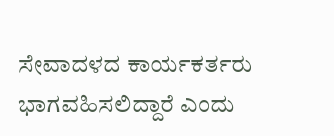ಸೇವಾದಳದ ಕಾರ್ಯಕರ್ತರು ಭಾಗವಹಿಸಲಿದ್ದಾರೆ ಎಂದು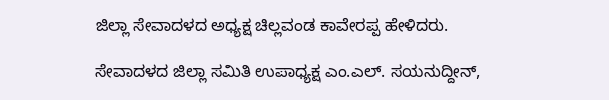ಜಿಲ್ಲಾ ಸೇವಾದಳದ ಅಧ್ಯಕ್ಷ ಚಿಲ್ಲವಂಡ ಕಾವೇರಪ್ಪ ಹೇಳಿದರು.

ಸೇವಾದಳದ ಜಿಲ್ಲಾ ಸಮಿತಿ ಉಪಾಧ್ಯಕ್ಷ ಎಂ.ಎಲ್. ಸಯನುದ್ದೀನ್,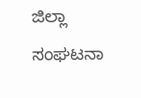ಜಿಲ್ಲಾ ಸಂಘಟನಾ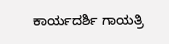ಕಾರ್ಯದರ್ಶಿ ಗಾಯತ್ರಿ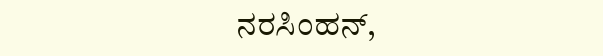ನರಸಿಂಹನ್,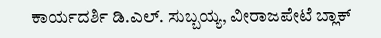ಕಾರ್ಯದರ್ಶಿ ಡಿ.ಎಲ್. ಸುಬ್ಬಯ್ಯ, ವೀರಾಜಪೇಟೆ ಬ್ಲಾಕ್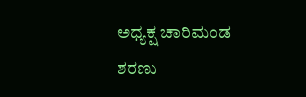ಅಧ್ಯಕ್ಷ ಚಾರಿಮಂಡ ಶರಣು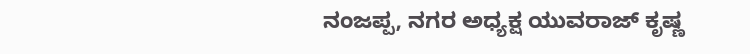ನಂಜಪ್ಪ, ನಗರ ಅಧ್ಯಕ್ಷ ಯುವರಾಜ್ ಕೃಷ್ಣ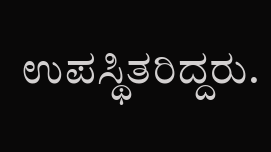ಉಪಸ್ಥಿತರಿದ್ದರು.